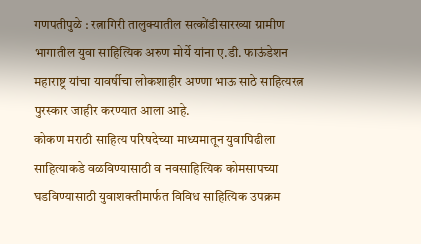गणपतीपुळे : रत्नागिरी तालुक्यातील सत्कोंडीसारख्या ग्रामीण भागातील युवा साहित्यिक अरुण मोर्ये यांना ए.डी. फाऊंडेशन महाराष्ट्र यांचा यावर्षीचा लोकशाहीर अण्णा भाऊ साठे साहित्यरत्न पुरस्कार जाहीर करण्यात आला आहे.
कोकण मराठी साहित्य परिषदेच्या माध्यमातून युवापिढीला साहित्याकडे वळविण्यासाठी व नवसाहित्यिक कोमसापच्या घडविण्यासाठी युवाशक्तीमार्फत विविध साहित्यिक उपक्रम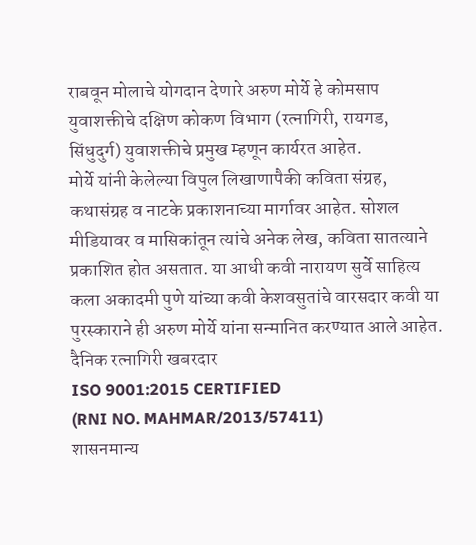राबवून मोलाचे योगदान देणारे अरुण मोर्ये हे कोमसाप युवाशक्तीचे दक्षिण कोकण विभाग (रत्नागिरी, रायगड, सिंधुदुर्ग) युवाशक्तीचे प्रमुख म्हणून कार्यरत आहेत.
मोर्ये यांनी केलेल्या विपुल लिखाणापैकी कविता संग्रह, कथासंग्रह व नाटके प्रकाशनाच्या मार्गावर आहेत. सोशल मीडियावर व मासिकांतून त्यांचे अनेक लेख, कविता सातत्याने प्रकाशित होत असतात. या आधी कवी नारायण सुर्वे साहित्य कला अकादमी पुणे यांच्या कवी केशवसुतांचे वारसदार कवी या पुरस्काराने ही अरुण मोर्ये यांना सन्मानित करण्यात आले आहेत.
दैनिक रत्नागिरी खबरदार
ISO 9001:2015 CERTIFIED
(RNI NO. MAHMAR/2013/57411)
शासनमान्य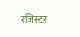रजिस्टर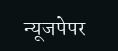न्यूजपेपर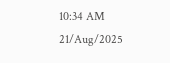10:34 AM 21/Aug/2025